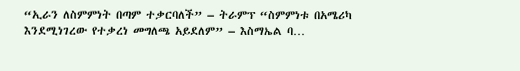“ኢራን ለስምምነት በጣም ተቃርባለች” – ትራምፕ “ስምምነቱ በአሜሪካ እንደሚነገረው የተቃረነ መግለጫ አይደለም” – እስማኤል ባ…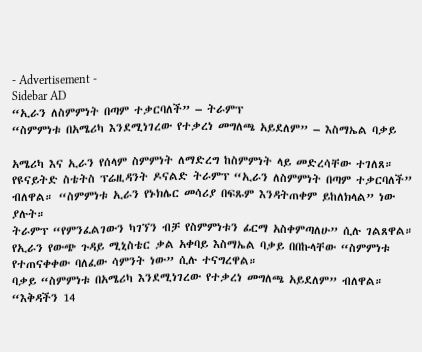- Advertisement -
Sidebar AD
“ኢራን ለስምምነት በጣም ተቃርባለች” – ትራምፕ
“ስምምነቱ በአሜሪካ እንደሚነገረው የተቃረነ መግለጫ አይደለም” – እስማኤል ባቃይ

አሜሪካ እና ኢራን የሰላም ስምምነት ለማድረግ ከስምምነት ላይ መድረሳቸው ተገለጸ።
የዩናይትድ ስቴትስ ፕሬዚዳንት ዶናልድ ትራምፕ “ኢራን ለስምምነት በጣም ተቃርባለች” ብለዋል። “ስምምነቱ ኢራን የኑክሌር መሳሪያ በፍጹም እንዳትጠቀም ይከለክላል” ነው ያሉት።
ትራምፕ “የምንፈልገውን ካገኘን ብቻ የስምምነቱን ፊርማ አስቀምጣለሁ” ሲሉ ገልጸዋል።
የኢራን የውጭ ጉዳይ ሚኒስቴር ቃል አቀባይ እስማኤል ባቃይ በበኩላቸው “ስምምነቱ የተጠናቀቀው ባለፈው ሳምንት ነው” ሲሉ ተናግረዋል።
ባቃይ “ስምምነቱ በአሜሪካ እንደሚነገረው የተቃረነ መግለጫ አይደለም” ብለዋል።
“እቅዳችን 14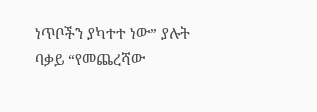ነጥቦችን ያካተተ ነው” ያሉት ባቃይ “የመጨረሻው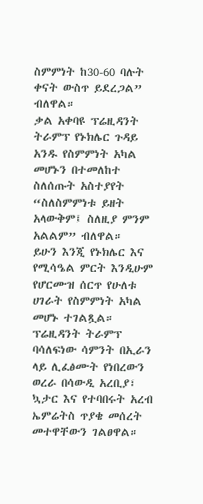ስምምነት ከ30-60 ባሉት ቀናት ውስጥ ይደረጋል” ብለዋል።
ቃል አቀባዩ ፕሬዚዳንት ትራምፕ የኑክሌር ጉዳይ አንዱ የስምምነት አካል መሆኑን በተመለከተ ስለሰጡት አስተያየት “ስለስምምነቱ ይዘት አላውቅም፤ ስለዚያ ምንም አልልም” ብለዋል።
ይሁን እንጂ የኑክሌር እና የሚሳዔል ምርት እንዲሁም የሆርሙዝ ሰርጥ የሁለቱ ሀገራት የስምምነት አካል መሆኑ ተገልጿል።
ፕሬዚዳንት ትራምፕ ባሳለፍነው ሳምንት በኢራን ላይ ሊፈፅሙት የነበረውን ወረራ በሳውዲ አረቢያ፣ ኳታር እና የተባበሩት አረብ ኤምሬትስ ጥያቄ መሰረት መተዋቸውን ገልፀዋል።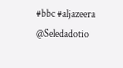#bbc #aljazeera
@Seledadotio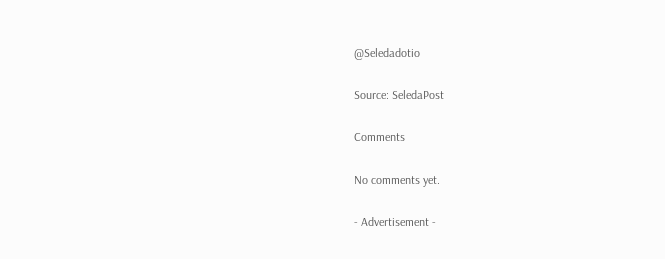@Seledadotio

Source: SeledaPost

Comments

No comments yet.

- Advertisement -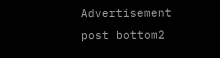Advertisement post bottom2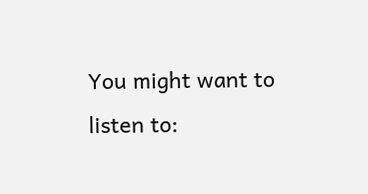You might want to listen to: